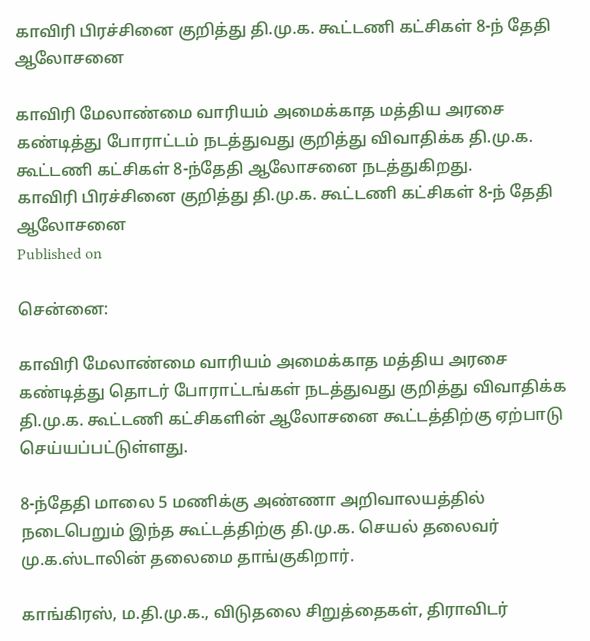காவிரி பிரச்சினை குறித்து தி.மு.க. கூட்டணி கட்சிகள் 8-ந் தேதி ஆலோசனை

காவிரி மேலாண்மை வாரியம் அமைக்காத மத்திய அரசை கண்டித்து போராட்டம் நடத்துவது குறித்து விவாதிக்க தி.மு.க. கூட்டணி கட்சிகள் 8-ந்தேதி ஆலோசனை நடத்துகிறது.
காவிரி பிரச்சினை குறித்து தி.மு.க. கூட்டணி கட்சிகள் 8-ந் தேதி ஆலோசனை
Published on

சென்னை:

காவிரி மேலாண்மை வாரியம் அமைக்காத மத்திய அரசை கண்டித்து தொடர் போராட்டங்கள் நடத்துவது குறித்து விவாதிக்க தி.மு.க. கூட்டணி கட்சிகளின் ஆலோசனை கூட்டத்திற்கு ஏற்பாடு செய்யப்பட்டுள்ளது.

8-ந்தேதி மாலை 5 மணிக்கு அண்ணா அறிவாலயத்தில் நடைபெறும் இந்த கூட்டத்திற்கு தி.மு.க. செயல் தலைவர் மு.க.ஸ்டாலின் தலைமை தாங்குகிறார்.

காங்கிரஸ், ம.தி.மு.க., விடுதலை சிறுத்தைகள், திராவிடர்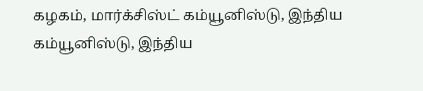கழகம், மார்க்சிஸ்ட் கம்யூனிஸ்டு, இந்திய கம்யூனிஸ்டு, இந்திய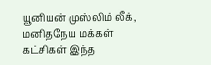யூனியன் முஸ்லிம் லீக், மனிதநேய மக்கள் கட்சிகள் இந்த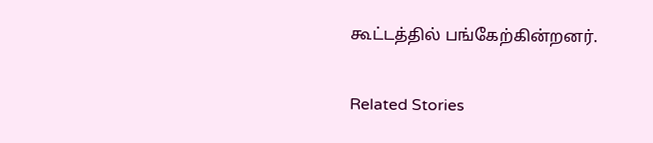கூட்டத்தில் பங்கேற்கின்றனர்.

Related Stories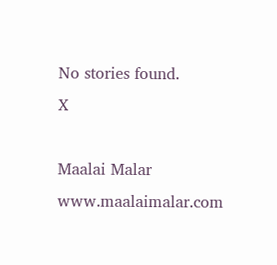No stories found.
X

Maalai Malar
www.maalaimalar.com